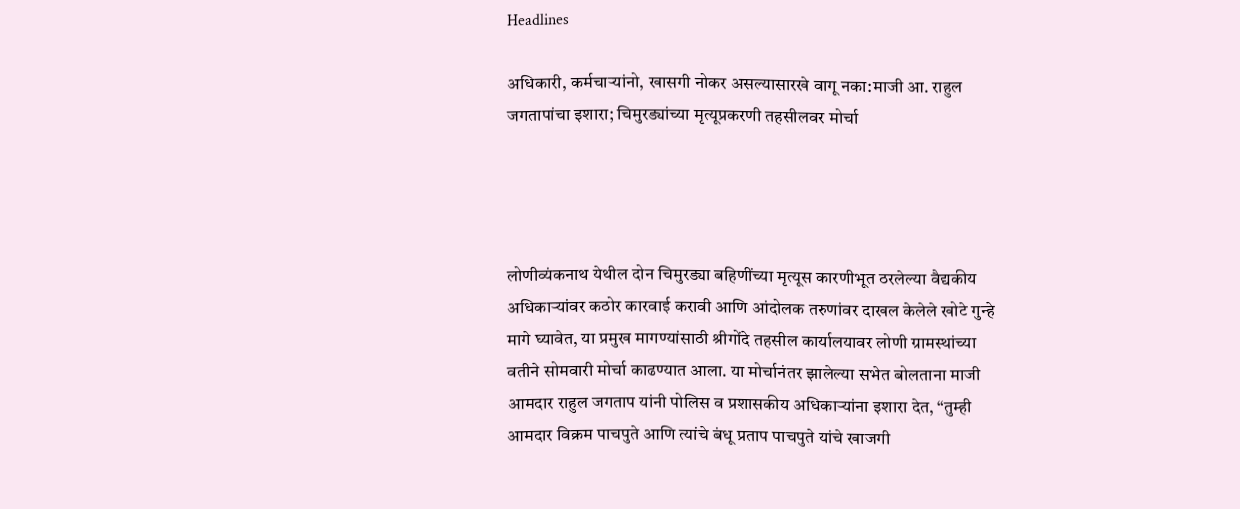Headlines

अधिकारी, कर्मचाऱ्यांनो, खासगी नोकर असल्यासारखे वागू नका:माजी आ. राहुल जगतापांचा इशारा; चिमुरड्यांच्या मृत्यूप्रकरणी तहसीलवर मोर्चा




लोणीव्यंकनाथ येथील दोन चिमुरड्या बहिणींच्या मृत्यूस कारणीभूत ठरलेल्या वैद्यकीय अधिकाऱ्यांवर कठोर कारवाई करावी आणि आंदोलक तरुणांवर दाखल केलेले खोटे गुन्हे मागे घ्यावेत, या प्रमुख मागण्यांसाठी श्रीगोंदे तहसील कार्यालयावर लोणी ग्रामस्थांच्या वतीने सोमवारी मोर्चा काढण्यात आला. या मोर्चानंतर झालेल्या सभेत बोलताना माजी आमदार राहुल जगताप यांनी पोलिस व प्रशासकीय अधिकाऱ्यांना इशारा देत, “तुम्ही आमदार विक्रम पाचपुते आणि त्यांचे बंधू प्रताप पाचपुते यांचे खाजगी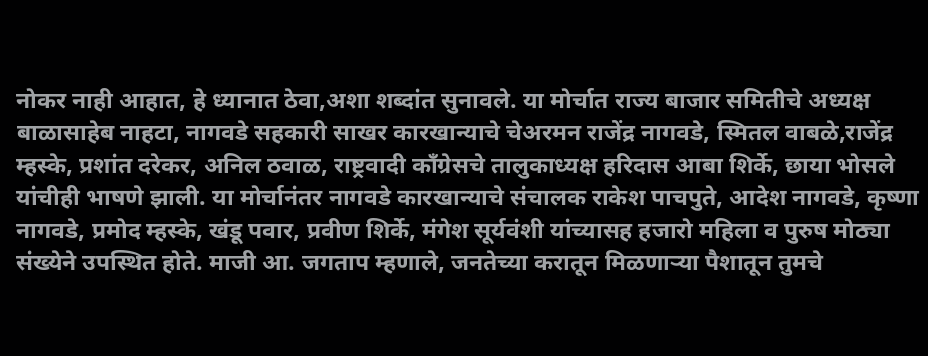नोकर नाही आहात, हे ध्यानात ठेवा,अशा शब्दांत सुनावले. या मोर्चात राज्य बाजार समितीचे अध्यक्ष बाळासाहेब नाहटा, नागवडे सहकारी साखर कारखान्याचे चेअरमन राजेंद्र नागवडे, स्मितल वाबळे,राजेंद्र म्हस्के, प्रशांत दरेकर, अनिल ठवाळ, राष्ट्रवादी काँग्रेसचे तालुकाध्यक्ष हरिदास आबा शिर्के, छाया भोसले यांचीही भाषणे झाली. या मोर्चानंतर नागवडे कारखान्याचे संचालक राकेश पाचपुते, आदेश नागवडे, कृष्णा नागवडे, प्रमोद म्हस्के, खंडू पवार, प्रवीण शिर्के, मंगेश सूर्यवंशी यांच्यासह हजारो महिला व पुरुष मोठ्या संख्येने उपस्थित होते. माजी आ. जगताप म्हणाले, जनतेच्या करातून मिळणाऱ्या पैशातून तुमचे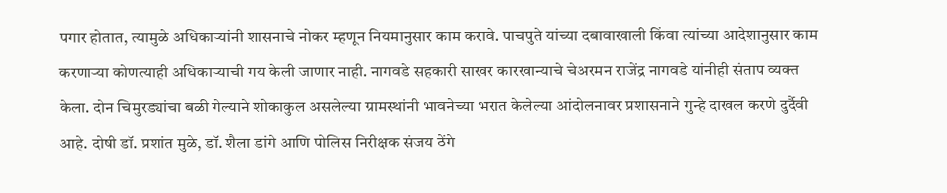पगार होतात, त्यामुळे अधिकाऱ्यांनी शासनाचे नोकर म्हणून नियमानुसार काम करावे. पाचपुते यांच्या दबावाखाली किंवा त्यांच्या आदेशानुसार काम करणाऱ्या कोणत्याही अधिकाऱ्याची गय केली जाणार नाही. नागवडे सहकारी साखर कारखान्याचे चेअरमन राजेंद्र नागवडे यांनीही संताप व्यक्त केला. दोन चिमुरड्यांचा बळी गेल्याने शोकाकुल असलेल्या ग्रामस्थांनी भावनेच्या भरात केलेल्या आंदोलनावर प्रशासनाने गुन्हे दाखल करणे दुर्दैवी आहे. दोषी डॉ. प्रशांत मुळे, डॉ. शैला डांगे आणि पोलिस निरीक्षक संजय ठेंगे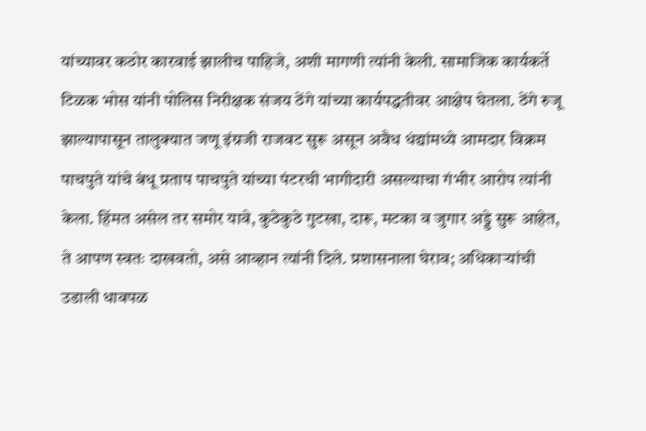यांच्यावर कठोर कारवाई झालीच पाहिजे, अशी मागणी त्यांनी केली. सामाजिक कार्यकर्ते टिळक भोस यांनी पोलिस निरीक्षक संजय ठेंगे यांच्या कार्यपद्धतीवर आक्षेप घेतला. ठेंगे रुजू झाल्यापासून तालुक्यात जणू इंग्रजी राजवट सुरू असून अवैध धंद्यांमध्ये आमदार विक्रम पाचपुते यांचे बंधू प्रताप पाचपुते यांच्या पंटरची भागीदारी असल्याचा गंभीर आरोप त्यांनी केला. हिंमत असेल तर समोर यावे, कुठेकुठे गुटखा, दारू, मटका व जुगार अड्डे सुरू आहेत, ते आपण स्वतः दाखवतो, असे आव्हान त्यांनी दिले. प्रशासनाला घेराव; अधिकाऱ्यांची उडाली धावपळ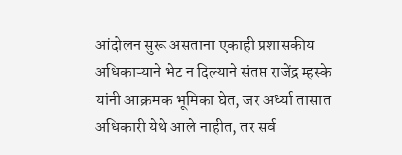आंदोलन सुरू असताना एकाही प्रशासकीय अधिकाऱ्याने भेट न दिल्याने संतप्त राजेंद्र म्हस्के यांनी आक्रमक भूमिका घेत, जर अर्ध्या तासात अधिकारी येथे आले नाहीत, तर सर्व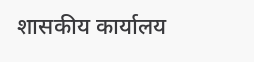शासकीय कार्यालय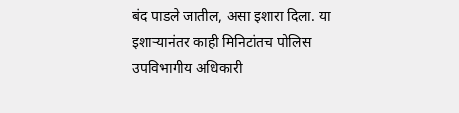बंद पाडले जातील, असा इशारा दिला. या इशाऱ्यानंतर काही मिनिटांतच पोलिस उपविभागीय अधिकारी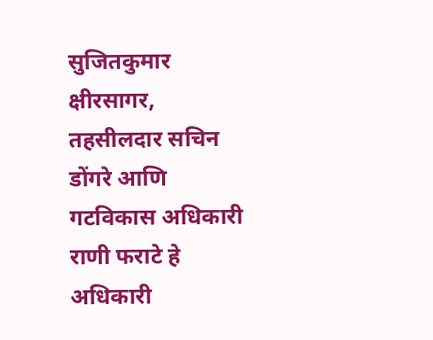सुजितकुमार क्षीरसागर, तहसीलदार सचिन डोंगरे आणि गटविकास अधिकारी राणी फराटे हे अधिकारी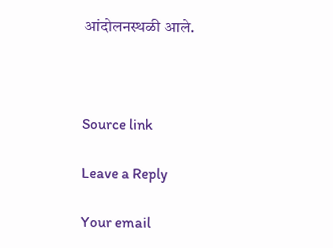आंदोलनस्थळी आले.



Source link

Leave a Reply

Your email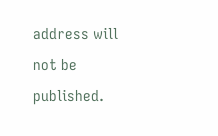address will not be published.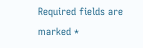Required fields are marked *